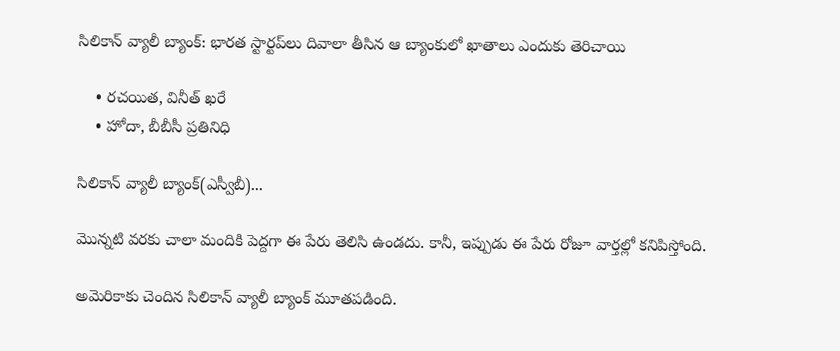సిలికాన్ వ్యాలీ బ్యాంక్: భారత స్టార్టప్‌‌లు దివాలా తీసిన ఆ బ్యాంకులో ఖాతాలు ఎందుకు తెరిచాయి

    • రచయిత, వినీత్ ఖరే
    • హోదా, బీబీసీ ప్రతినిధి

సిలికాన్ వ్యాలీ బ్యాంక్(ఎస్వీబీ)...

మొన్నటి వరకు చాలా మందికి పెద్దగా ఈ పేరు తెలిసి ఉండదు. కానీ, ఇప్పుడు ఈ పేరు రోజూ వార్తల్లో కనిపిస్తోంది.

అమెరికాకు చెందిన సిలికాన్ వ్యాలీ బ్యాంక్ మూతపడింది.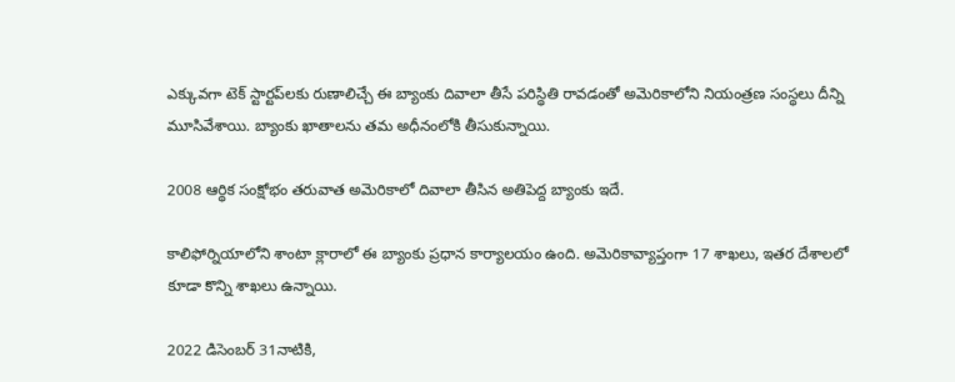ఎక్కువగా టెక్ స్టార్టప్‌లకు రుణాలిచ్చే ఈ బ్యాంకు దివాలా తీసే పరిస్థితి రావడంతో అమెరికాలోని నియంత్రణ సంస్థలు దీన్ని మూసివేశాయి. బ్యాంకు ఖాతాలను తమ అధీనంలోకి తీసుకున్నాయి.

2008 ఆర్థిక సంక్షోభం తరువాత అమెరికాలో దివాలా తీసిన అతిపెద్ద బ్యాంకు ఇదే.

కాలిఫోర్నియాలోని శాంటా క్లారాలో ఈ బ్యాంకు ప్రధాన కార్యాలయం ఉంది. అమెరికావ్యాప్తంగా 17 శాఖలు, ఇతర దేశాలలో కూడా కొన్ని శాఖలు ఉన్నాయి.

2022 డిసెంబర్ 31నాటికి,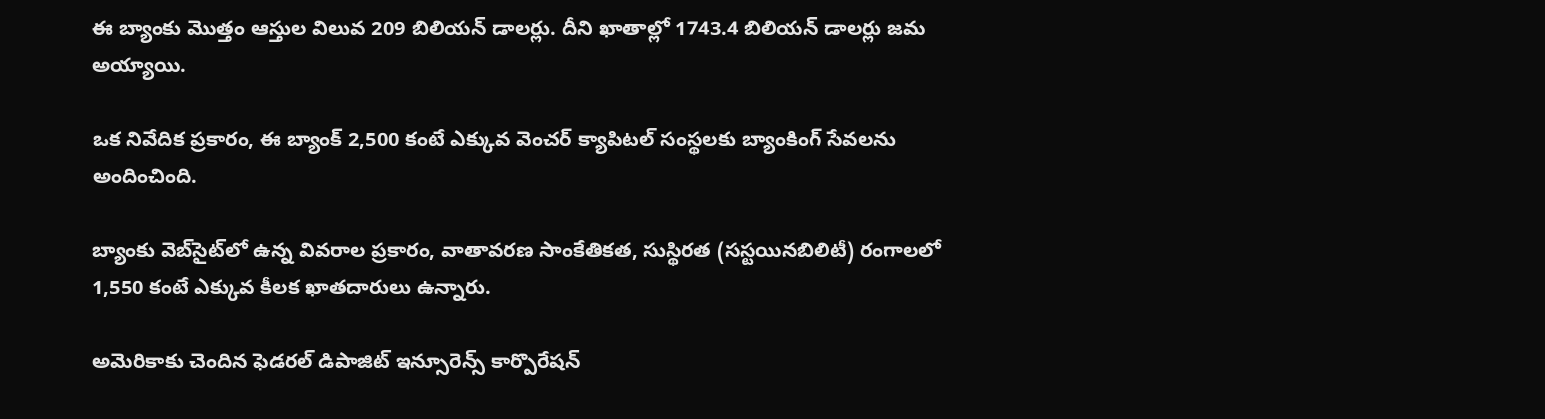ఈ బ్యాంకు మొత్తం ఆస్తుల విలువ 209 బిలియన్ డాలర్లు. దీని ఖాతాల్లో 1743.4 బిలియన్ డాలర్లు జమ అయ్యాయి.

ఒక నివేదిక ప్రకారం, ఈ బ్యాంక్ 2,500 కంటే ఎక్కువ వెంచర్ క్యాపిటల్ సంస్థలకు బ్యాంకింగ్ సేవలను అందించింది.

బ్యాంకు వెబ్‌సైట్‌లో ఉన్న వివరాల ప్రకారం, వాతావరణ సాంకేతికత, సుస్థిరత (సస్టయినబిలిటీ) రంగాలలో 1,550 కంటే ఎక్కువ కీలక ఖాతదారులు ఉన్నారు.

అమెరికాకు చెందిన ఫెడరల్ డిపాజిట్ ఇన్సూరెన్స్ కార్పొరేషన్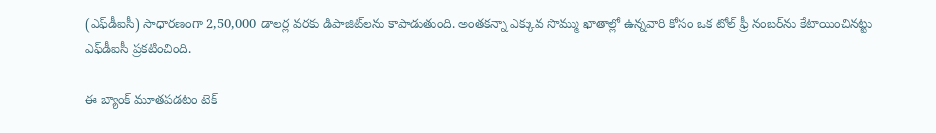(ఎఫ్‌డీఐసీ) సాధారణంగా 2,50,000 డాలర్ల వరకు డిపాజిట్‌లను కాపాడుతుంది. అంతకన్నా ఎక్కువ సొమ్ము ఖాతాల్లో ఉన్నవారి కోసం ఒక టోల్ ఫ్రీ నంబర్‌ను కేటాయించినట్టు ఎఫ్‌డీఐసీ ప్రకటించింది.

ఈ బ్యాంక్ మూతపడటం టెక్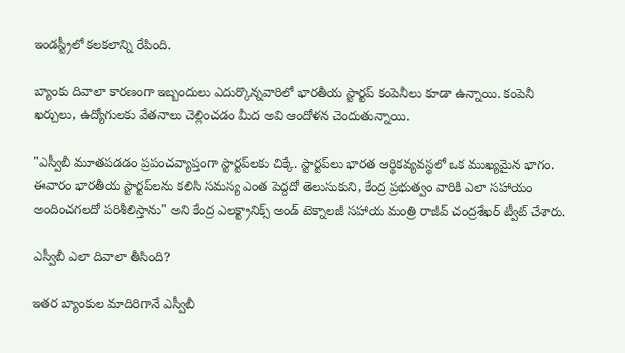ఇండస్ట్రీలో కలకలాన్ని రేపింది.

బ్యాంకు దివాలా కారణంగా ఇబ్బందులు ఎదుర్కొన్నవారిలో భారతీయ స్టార్టప్ కంపెనీలు కూడా ఉన్నాయి. కంపెనీ ఖర్చులు, ఉద్యోగులకు వేతనాలు చెల్లించడం మీద అవి ఆందోళన చెందుతున్నాయి.

"ఎస్వీబీ మూతపడడం ప్రపంచవ్యాప్తంగా స్టార్టప్‌లకు చిక్కే. స్టార్టప్‌లు భారత ఆర్థికవ్యవస్థలో ఒక ముఖ్యమైన భాగం. ఈవారం భారతీయ స్టార్టప్‌లను కలిసి సమస్య ఎంత పెద్దదో తెలుసుకుని, కేంద్ర ప్రభుత్వం వారికి ఎలా సహాయం అందించగలదో పరిశీలిస్తాను" అని కేంద్ర ఎలక్ట్రానిక్స్ అండ్ టెక్నాలజీ సహాయ మంత్రి రాజీవ్ చంద్రశేఖర్ ట్వీట్ చేశారు.

ఎస్వీబీ ఎలా దివాలా తీసింది?

ఇతర బ్యాంకుల మాదిరిగానే ఎస్వీబీ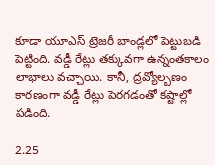కూడా యూఎస్ ట్రెజరీ బాండ్లలో పెట్టుబడి పెట్టింది. వడ్డీ రేట్లు తక్కువగా ఉన్నంతకాలం లాభాలు వచ్చాయి. కానీ, ద్రవ్యోల్బణం కారణంగా వడ్డీ రేట్లు పెరగడంతో కష్టాల్లో పడింది.

2.25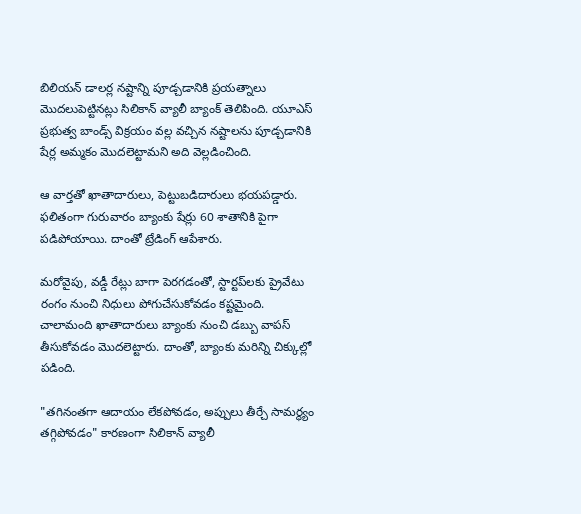బిలియన్ డాలర్ల నష్టాన్ని పూడ్చడానికి ప్రయత్నాలు మొదలుపెట్టినట్లు సిలికాన్ వ్యాలీ బ్యాంక్ తెలిపింది. యూఎస్ ప్రభుత్వ బాండ్స్ విక్రయం వల్ల వచ్చిన నష్టాలను పూడ్చడానికి షేర్ల అమ్మకం మొదలెట్టామని అది వెల్లడించింది.

ఆ వార్తతో ఖాతాదారులు, పెట్టుబడిదారులు భయపడ్డారు. ఫలితంగా గురువారం బ్యాంకు షేర్లు 60 శాతానికి పైగా పడిపోయాయి. దాంతో ట్రేడింగ్ ఆపేశారు.

మరోవైపు, వడ్డీ రేట్లు బాగా పెరగడంతో, స్టార్టప్‌లకు ప్రైవేటు రంగం నుంచి నిధులు పోగుచేసుకోవడం కష్టమైంది. చాలామంది ఖాతాదారులు బ్యాంకు నుంచి డబ్బు వాపస్ తీసుకోవడం మొదలెట్టారు. దాంతో, బ్యాంకు మరిన్ని చిక్కుల్లో పడింది.

"తగినంతగా ఆదాయం లేకపోవడం, అప్పులు తీర్చే సామర్థ్యం తగ్గిపోవడం" కారణంగా సిలికాన్ వ్యాలీ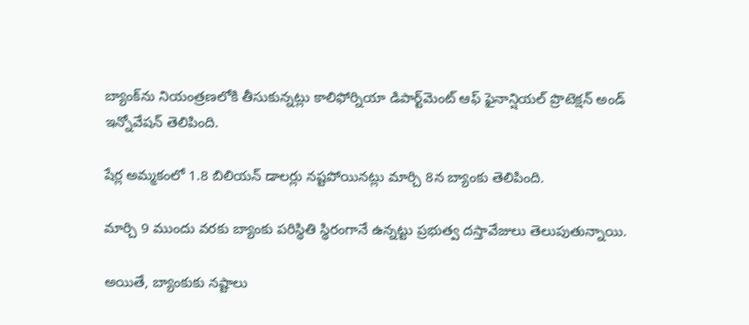బ్యాంక్‌ను నియంత్రణలోకి తీసుకున్నట్లు కాలిఫోర్నియా డిపార్ట్‌మెంట్ ఆఫ్ ఫైనాన్షియల్ ప్రొటెక్షన్ అండ్ ఇన్నోవేషన్ తెలిపింది.

షేర్ల అమ్మకంలో 1.8 బిలియన్ డాలర్లు నష్టపోయినట్లు మార్చి 8న బ్యాంకు తెలిపింది.

మార్చి 9 ముందు వరకు బ్యాంకు పరిస్థితి స్థిరంగానే ఉన్నట్టు ప్రభుత్వ దస్తావేజులు తెలుపుతున్నాయి.

అయితే, బ్యాంకుకు నష్టాలు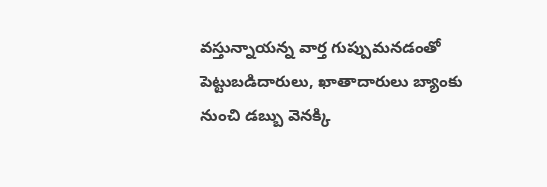వస్తున్నాయన్న వార్త గుప్పుమనడంతో పెట్టుబడిదారులు, ఖాతాదారులు బ్యాంకు నుంచి డబ్బు వెనక్కి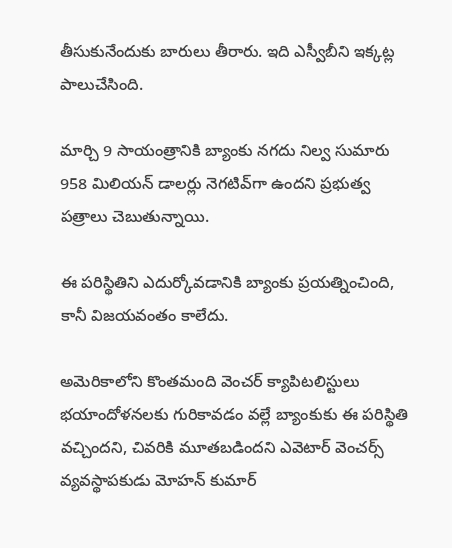తీసుకునేందుకు బారులు తీరారు. ఇది ఎస్వీబీని ఇక్కట్ల పాలుచేసింది.

మార్చి 9 సాయంత్రానికి బ్యాంకు నగదు నిల్వ సుమారు 958 మిలియన్ డాలర్లు నెగటివ్‌గా ఉందని ప్రభుత్వ పత్రాలు చెబుతున్నాయి.

ఈ పరిస్థితిని ఎదుర్కోవడానికి బ్యాంకు ప్రయత్నించింది, కానీ విజయవంతం కాలేదు.

అమెరికాలోని కొంతమంది వెంచర్ క్యాపిటలిస్టులు భయాందోళనలకు గురికావడం వల్లే బ్యాంకుకు ఈ పరిస్థితి వచ్చిందని, చివరికి మూతబడిందని ఎవెటార్ వెంచర్స్ వ్యవస్థాపకుడు మోహన్ కుమార్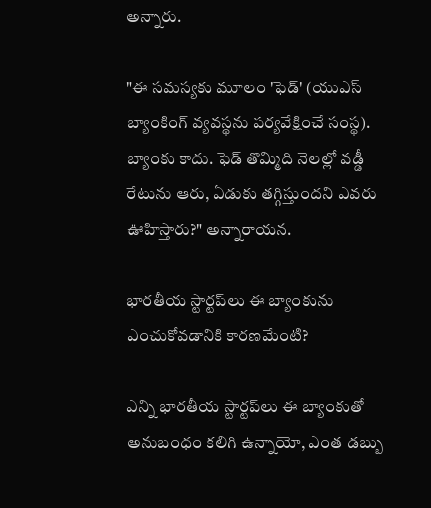అన్నారు.

"ఈ సమస్యకు మూలం 'ఫెడ్' (యుఎస్ బ్యాంకింగ్ వ్యవస్థను పర్యవేక్షించే సంస్థ). బ్యాంకు కాదు. ఫెడ్ తొమ్మిది నెలల్లో వడ్డీ రేటును ఆరు, ఏడుకు తగ్గిస్తుందని ఎవరు ఊహిస్తారు?" అన్నారాయన.

భారతీయ స్టార్టప్‌లు ఈ బ్యాంకును ఎంచుకోవడానికి కారణమేంటి?

ఎన్ని భారతీయ స్టార్టప్‌లు ఈ బ్యాంకుతో అనుబంధం కలిగి ఉన్నాయో, ఎంత డబ్బు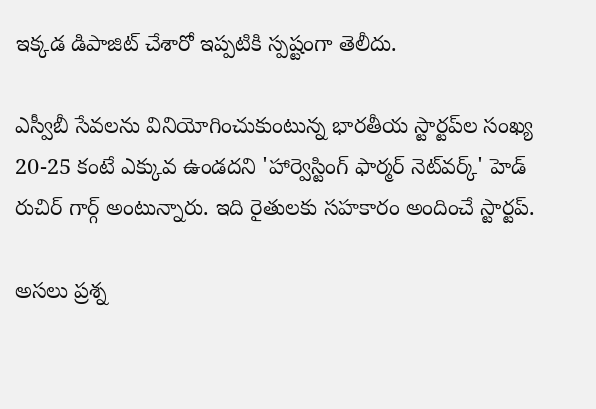ఇక్కడ డిపాజిట్ చేశారో ఇప్పటికి స్పష్టంగా తెలీదు.

ఎస్వీబీ సేవలను వినియోగించుకుంటున్న భారతీయ స్టార్టప్‌ల సంఖ్య 20-25 కంటే ఎక్కువ ఉండదని 'హార్వెస్టింగ్ ఫార్మర్ నెట్‌వర్క్' హెడ్ రుచిర్ గార్గ్ అంటున్నారు. ఇది రైతులకు సహకారం అందించే స్టార్టప్.

అసలు ప్రశ్న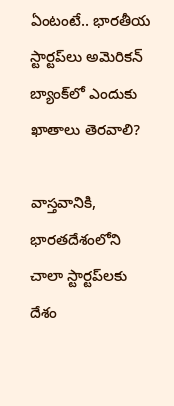ఏంటంటే.. భారతీయ స్టార్టప్‌లు అమెరికన్ బ్యాంక్‌లో ఎందుకు ఖాతాలు తెరవాలి?

వాస్తవానికి, భారతదేశంలోని చాలా స్టార్టప్‌లకు దేశం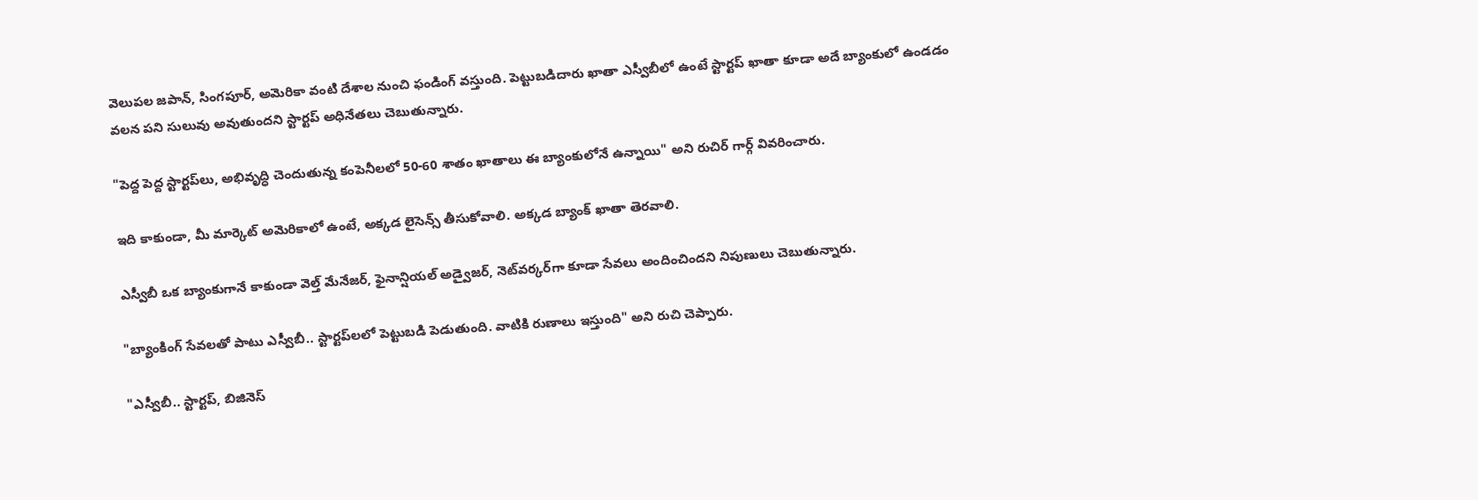వెలుపల జపాన్, సింగపూర్, అమెరికా వంటి దేశాల నుంచి ఫండింగ్ వస్తుంది. పెట్టుబడిదారు ఖాతా ఎస్వీబీలో ఉంటే స్టార్టప్ ఖాతా కూడా అదే బ్యాంకులో ఉండడం వలన పని సులువు అవుతుందని స్టార్టప్ అధినేతలు చెబుతున్నారు.

"పెద్ద పెద్ద స్టార్టప్‌లు, అభివృద్ధి చెందుతున్న కంపెనీలలో 50-60 శాతం ఖాతాలు ఈ బ్యాంకులోనే ఉన్నాయి" అని రుచిర్ గార్గ్ వివరించారు.

ఇది కాకుండా, మీ మార్కెట్ అమెరికాలో ఉంటే, అక్కడ లైసెన్స్ తీసుకోవాలి. అక్కడ బ్యాంక్ ఖాతా తెరవాలి.

ఎస్వీబీ ఒక బ్యాంకుగానే కాకుండా వెల్త్ మేనేజర్, ఫైనాన్షియల్ అడ్వైజర్, నెట్‌వర్కర్‌గా కూడా సేవలు అందించిందని నిపుణులు చెబుతున్నారు.

"బ్యాంకింగ్ సేవలతో పాటు ఎస్వీబీ.. స్టార్టప్‌లలో పెట్టుబడి పెడుతుంది. వాటికి రుణాలు ఇస్తుంది" అని రుచి చెప్పారు.

"ఎస్వీబీ.. స్టార్టప్, బిజినెస్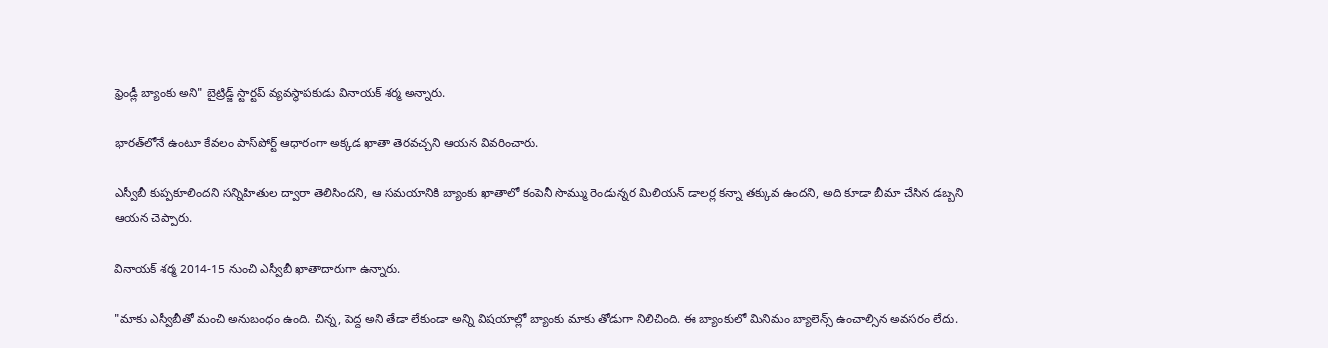ఫ్రెండ్లీ బ్యాంకు అని" బైట్రిడ్జ్ స్టార్టప్ వ్యవస్థాపకుడు వినాయక్ శర్మ అన్నారు.

భారత్‌లోనే ఉంటూ కేవలం పాస్‌పోర్ట్ ఆధారంగా అక్కడ ఖాతా తెరవచ్చని ఆయన వివరించారు.

ఎస్వీబీ కుప్పకూలిందని సన్నిహితుల ద్వారా తెలిసిందని, ఆ సమయానికి బ్యాంకు ఖాతాలో కంపెనీ సొమ్ము రెండున్నర మిలియన్ డాలర్ల కన్నా తక్కువ ఉందని, అది కూడా బీమా చేసిన డబ్బని ఆయన చెప్పారు.

వినాయక్ శర్మ 2014-15 నుంచి ఎస్వీబీ ఖాతాదారుగా ఉన్నారు.

"మాకు ఎస్వీబీతో మంచి అనుబంధం ఉంది. చిన్న, పెద్ద అని తేడా లేకుండా అన్ని విషయాల్లో బ్యాంకు మాకు తోడుగా నిలిచింది. ఈ బ్యాంకులో మినిమం బ్యాలెన్స్ ఉంచాల్సిన అవసరం లేదు.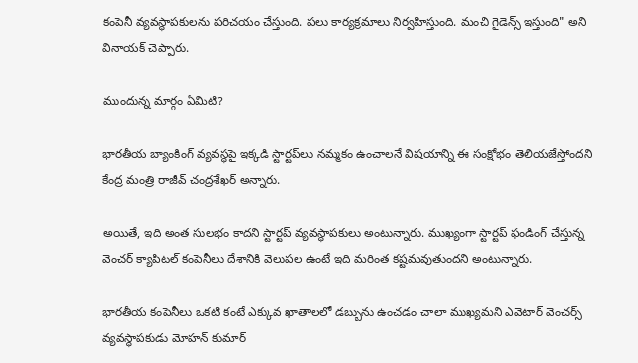కంపెనీ వ్యవస్థాపకులను పరిచయం చేస్తుంది. పలు కార్యక్రమాలు నిర్వహిస్తుంది. మంచి గైడెన్స్ ఇస్తుంది" అని వినాయక్ చెప్పారు.

ముందున్న మార్గం ఏమిటి?

భారతీయ బ్యాంకింగ్ వ్యవస్థపై ఇక్కడి స్టార్టప్‌లు నమ్మకం ఉంచాలనే విషయాన్ని ఈ సంక్షోభం తెలియజేస్తోందని కేంద్ర మంత్రి రాజీవ్ చంద్రశేఖర్ అన్నారు.

అయితే, ఇది అంత సులభం కాదని స్టార్టప్‌ వ్యవస్థాపకులు అంటున్నారు. ముఖ్యంగా స్టార్టప్ ఫండింగ్ చేస్తున్న వెంచర్ క్యాపిటల్ కంపెనీలు దేశానికి వెలుపల ఉంటే ఇది మరింత కష్టమవుతుందని అంటున్నారు.

భారతీయ కంపెనీలు ఒకటి కంటే ఎక్కువ ఖాతాలలో డబ్బును ఉంచడం చాలా ముఖ్యమని ఎవెటార్ వెంచర్స్ వ్యవస్థాపకుడు మోహన్ కుమార్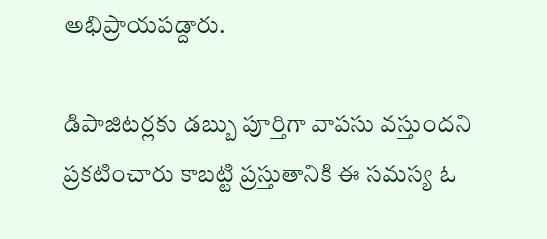అభిప్రాయపడ్దారు.

డిపాజిటర్లకు డబ్బు పూర్తిగా వాపసు వస్తుందని ప్రకటించారు కాబట్టి ప్రస్తుతానికి ఈ సమస్య ఓ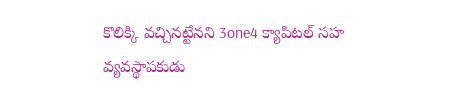కొలిక్కి వచ్చినట్టేనని 3one4 క్యాపిటల్ సహ వ్యవస్థాపకుడు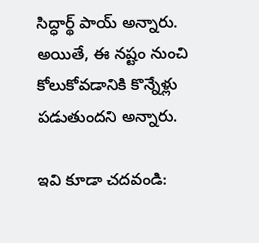సిద్ధార్థ్ పాయ్ అన్నారు. అయితే, ఈ నష్టం నుంచి కోలుకోవడానికి కొన్నేళ్లు పడుతుందని అన్నారు.

ఇవి కూడా చదవండి: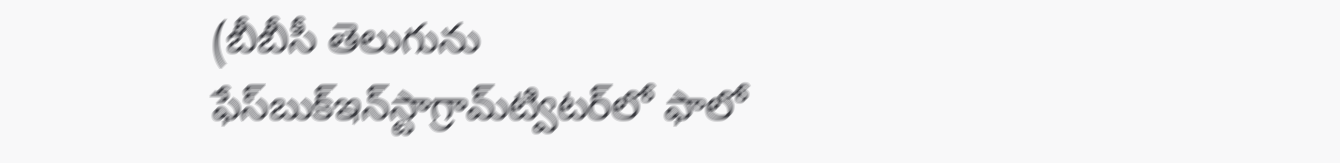(బీబీసీ తెలుగును ఫేస్‌బుక్ఇన్‌స్టాగ్రామ్‌ట్విటర్‌లో ఫాలో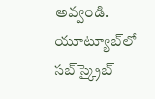అవ్వండి. యూట్యూబ్‌లో సబ్‌స్క్రైబ్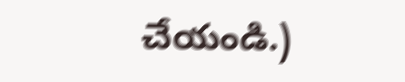చేయండి.)